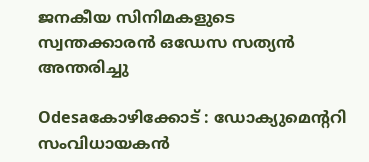ജനകീയ സിനിമകളുടെ സ്വന്തക്കാരന്‍ ഒഡേസ സത്യന്‍ അന്തരിച്ചു

Odesaകോഴിക്കോട് : ഡോക്യുമെന്ററി സംവിധായകന്‍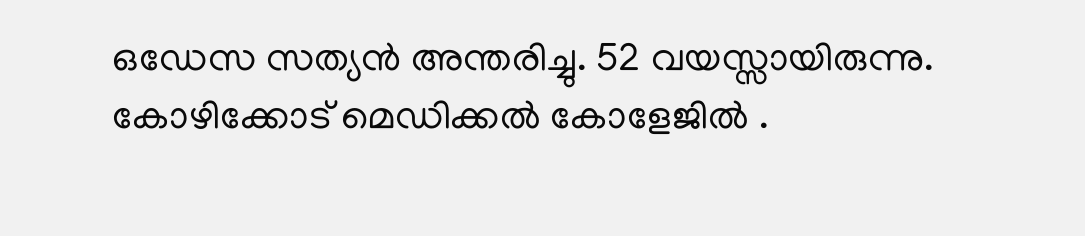ഒഡേസ സത്യന്‍ അന്തരിച്ചു. 52 വയസ്സായിരുന്നു. കോഴിക്കോട് മെഡിക്കല്‍ കോളേജില്‍ .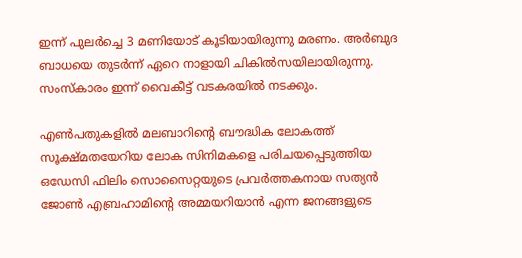ഇന്ന് പുലര്‍ച്ചെ 3 മണിയോട് കൂടിയായിരുന്നു മരണം. അര്‍ബുദ ബാധയെ തുടര്‍ന്ന് ഏറെ നാളായി ചികില്‍സയിലായിരുന്നു. സംസ്‌കാരം ഇന്ന് വൈകീട്ട് വടകരയില്‍ നടക്കും.

എണ്‍പതുകളില്‍ മലബാറിന്റെ ബൗദ്ധിക ലോകത്ത് സൂക്ഷ്മതയേറിയ ലോക സിനിമകളെ പരിചയപ്പെടുത്തിയ ഒഡേസി ഫിലിം സൊസൈറ്റയുടെ പ്രവര്‍ത്തകനായ സത്യന്‍ ജോണ്‍ എബ്രഹാമിന്റെ അമ്മയറിയാന്‍ എന്ന ജനങ്ങളുടെ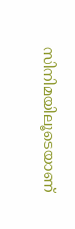സിനിമയിലൂടെയാണ്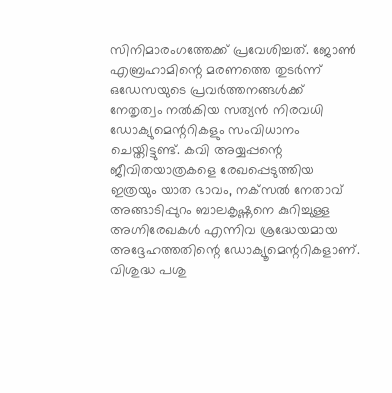സിനിമാരംഗത്തേക്ക് പ്രവേശിച്ചത്. ജോണ്‍ എബ്രഹാമിന്റെ മരണത്തെ തുടര്‍ന്ന് ഒഡേസയുടെ പ്രവര്‍ത്തനങ്ങള്‍ക്ക് നേതൃത്വം നല്‍കിയ സത്യന്‍ നിരവധി ഡോക്യുമെന്ററികളും സംവിധാനം ചെയ്തിട്ടുണ്ട്. കവി അയ്യപ്പന്റെ ജീവിതയാത്രകളെ രേഖപ്പെടുത്തിയ ഇത്രയും യാത ഭാവം, നക്‌സല്‍ നേതാവ് അങ്ങാടിപ്പുറം ബാലകൃഷ്ണനെ കുറിച്ചുള്ള അഗ്നിരേഖകള്‍ എന്നിവ ശ്രദ്ധേയമായ അദ്ദേഹത്തതിന്റെ ഡോക്യൂമെന്ററികളാണ്. വിശുദ്ധ പശു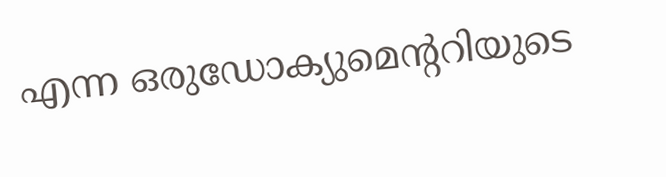എന്ന ഒരുഡോക്യുമെന്ററിയുടെ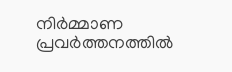നിര്‍മ്മാണ പ്രവര്‍ത്തനത്തില്‍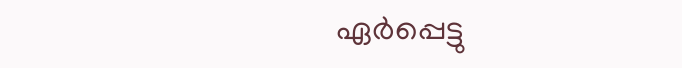ഏര്‍പ്പെട്ടു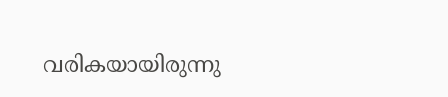വരികയായിരുന്നു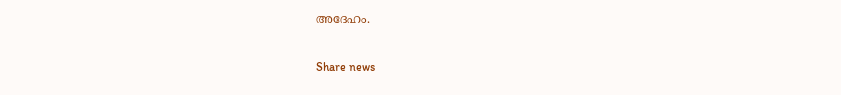അദേഹം.

Share news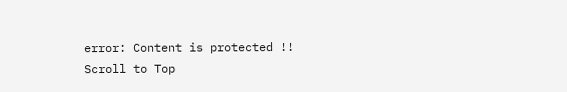error: Content is protected !!
Scroll to Top